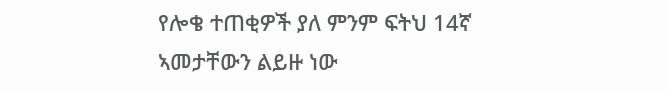የሎቄ ተጠቂዎች ያለ ምንም ፍትህ 14ኛ ኣመታቸውን ልይዙ ነው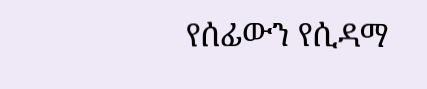የሰፊውን የሲዳማ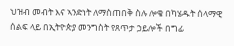ህዝብ መብት እና ኣንድነት ለማስጠበቅ ስሉ ሎቄ በካሄዱት ሰላማዊ ሰልፍ ላይ በኢትዮጵያ መንግስት የጸጥታ ኃይሎች በግፊ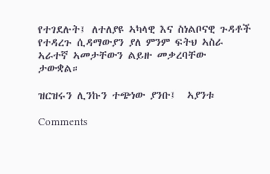የተገደሉት፤ ለተለያዩ ኣካላዊ እና ስነልቦናዊ ጉዳቶች የተዳረጉ ሲዳማውያን ያለ ምንም ፍትህ ኣስራ ኣራተኛ ኣመታቸውን ልይዙ መቃረባቸው ታውቋል።

ዝርዝሩን ሊንኩን ተጭነው ያንቡ፤  ኣያንቱ

Comments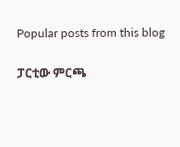Popular posts from this blog

ፓርቲው ምርጫ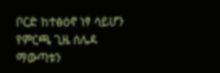ቦርድ ከተፅዕኖ ነፃ ሳይሆን የምርጫ ጊዜ ሰሌዳ ማውጣቱን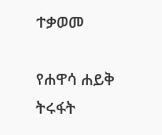ተቃወመ

የሐዋሳ ሐይቅ ትሩፋት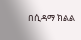በሲዳማ ክልል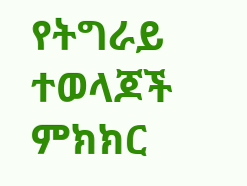የትግራይ ተወላጆች ምክክር